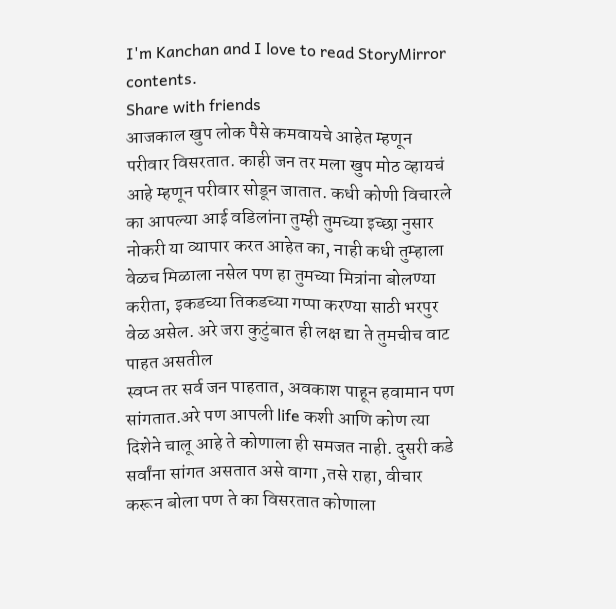I'm Kanchan and I love to read StoryMirror contents.
Share with friends
आजकाल खुप लोक पैसे कमवायचे आहेत म्हणून परीवार विसरतात. काही जन तर मला खुप मोठ व्हायचं आहे म्हणून परीवार सोडून जातात. कधी कोणी विचारले का आपल्या आई वडिलांना तुम्ही तुमच्या इच्छा नुसार नोकरी या व्यापार करत आहेत का, नाही कधी तुम्हाला वेळच मिळाला नसेल पण हा तुमच्या मित्रांना बोलण्या करीता, इकडच्या तिकडच्या गप्पा करण्या साठी भरपुर वेळ असेल. अरे जरा कुटुंबात ही लक्ष द्या ते तुमचीच वाट पाहत असतील
स्वप्न तर सर्व जन पाहतात, अवकाश पाहून हवामान पण सांगतात.अरे पण आपली life कशी आणि कोण त्या दिशेने चालू आहे ते कोणाला ही समजत नाही. दुसरी कडे सर्वांना सांगत असतात असे वागा ,तसे राहा, वीचार करून बोला पण ते का विसरतात कोणाला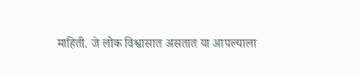माहिती. जे लोक विश्वासात असतात या आपल्याला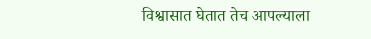विश्वासात घेतात तेच आपल्याला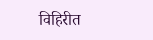विहिरीत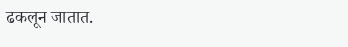ढकलून जातात.